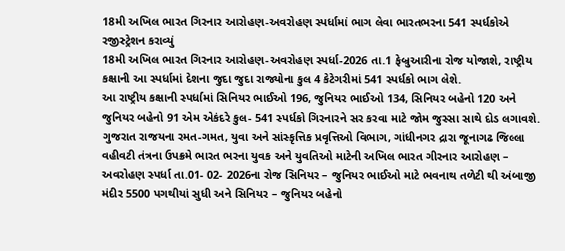18મી અખિલ ભારત ગિરનાર આરોહણ-અવરોહણ સ્પર્ધામાં ભાગ લેવા ભારતભરના 541 સ્પર્ધકોએ રજીસ્ટ્રેશન કરાવ્યું
18મી અખિલ ભારત ગિરનાર આરોહણ-અવરોહણ સ્પર્ધા-2026 તા.1 ફેબ્રુઆરીના રોજ યોજાશે, રાષ્ટ્રીય કક્ષાની આ સ્પર્ધામાં દેશના જુદા જુદા રાજ્યોના કુલ 4 કેટેગરીમાં 541 સ્પર્ધકો ભાગ લેશે.
આ રાષ્ટ્રીય કક્ષાની સ્પર્ધામાં સિનિયર ભાઈઓ 196, જુનિયર ભાઈઓ 134, સિનિયર બહેનો 120 અને જુનિયર બહેનો 91 એમ એકંદરે કુલ- 541 સ્પર્ધકો ગિરનારને સર કરવા માટે જોમ જુસ્સા સાથે દોડ લગાવશે.
ગુજરાત રાજયના રમત-ગમત, યુવા અને સાંસ્કૃત્તિક પ્રવૃત્તિઓ વિભાગ, ગાંધીનગર દ્રારા જૂનાગઢ જિલ્લા વહીવટી તંત્રના ઉપક્રમે ભારત ભરના યુવક અને યુવતિઓ માટેની અખિલ ભારત ગીરનાર આરોહણ – અવરોહણ સ્પર્ધા તા.01- 02- 2026ના રોજ સિનિયર – જુનિયર ભાઈઓ માટે ભવનાથ તળેટી થી અંબાજી મંદીર 5500 પગથીયાં સુધી અને સિનિયર – જુનિયર બહેનો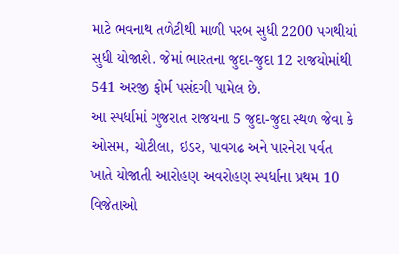માટે ભવનાથ તળેટીથી માળી પરબ સુધી 2200 પગથીયાં સુધી યોજાશે. જેમાં ભારતના જુદા-જુદા 12 રાજયોમાંથી 541 અરજી ફોર્મ પસંદગી પામેલ છે.
આ સ્પર્ધામાં ગુજરાત રાજયના 5 જુદા-જુદા સ્થળ જેવા કે ઓસમ, ચોટીલા, ઇડર, પાવગઢ અને પારનેરા પર્વત ખાતે યોજાતી આરોહણ અવરોહણ સ્પર્ધાના પ્રથમ 10 વિજેતાઓ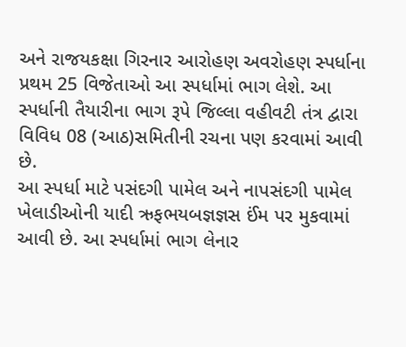અને રાજયકક્ષા ગિરનાર આરોહણ અવરોહણ સ્પર્ધાના પ્રથમ 25 વિજેતાઓ આ સ્પર્ધામાં ભાગ લેશે. આ સ્પર્ધાની તૈયારીના ભાગ રૂપે જિલ્લા વહીવટી તંત્ર દ્વારા વિવિધ 08 (આઠ)સમિતીની રચના પણ કરવામાં આવી છે.
આ સ્પર્ધા માટે પસંદગી પામેલ અને નાપસંદગી પામેલ ખેલાડીઓની યાદી ઋફભયબજ્ઞજ્ઞસ ઈંમ પર મુકવામાં આવી છે. આ સ્પર્ધામાં ભાગ લેનાર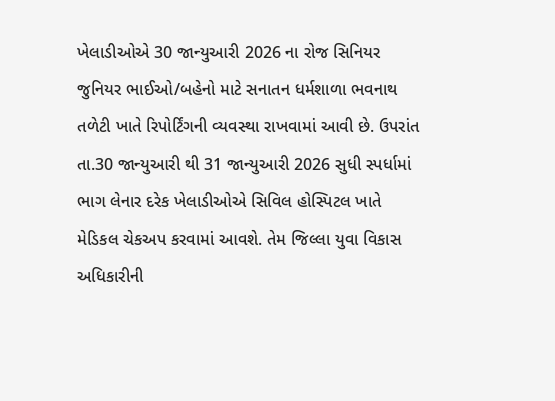ખેલાડીઓએ 30 જાન્યુઆરી 2026 ના રોજ સિનિયર જુનિયર ભાઈઓ/બહેનો માટે સનાતન ધર્મશાળા ભવનાથ તળેટી ખાતે રિપોર્ટિંગની વ્યવસ્થા રાખવામાં આવી છે. ઉપરાંત તા.30 જાન્યુઆરી થી 31 જાન્યુઆરી 2026 સુધી સ્પર્ધામાં ભાગ લેનાર દરેક ખેલાડીઓએ સિવિલ હોસ્પિટલ ખાતે મેડિકલ ચેકઅપ કરવામાં આવશે. તેમ જિલ્લા યુવા વિકાસ અધિકારીની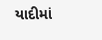યાદીમાં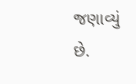જણાવ્યું છે.